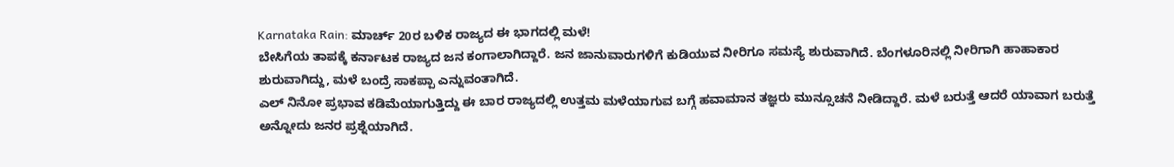Karnataka Rain: ಮಾರ್ಚ್ 20ರ ಬಳಿಕ ರಾಜ್ಯದ ಈ ಭಾಗದಲ್ಲಿ ಮಳೆ!
ಬೇಸಿಗೆಯ ತಾಪಕ್ಕೆ ಕರ್ನಾಟಕ ರಾಜ್ಯದ ಜನ ಕಂಗಾಲಾಗಿದ್ದಾರೆ. ಜನ ಜಾನುವಾರುಗಳಿಗೆ ಕುಡಿಯುವ ನೀರಿಗೂ ಸಮಸ್ಯೆ ಶುರುವಾಗಿದೆ. ಬೆಂಗಳೂರಿನಲ್ಲಿ ನೀರಿಗಾಗಿ ಹಾಹಾಕಾರ ಶುರುವಾಗಿದ್ದು, ಮಳೆ ಬಂದ್ರೆ ಸಾಕಪ್ಪಾ ಎನ್ನುವಂತಾಗಿದೆ.
ಎಲ್ ನಿನೋ ಪ್ರಭಾವ ಕಡಿಮೆಯಾಗುತ್ತಿದ್ದು ಈ ಬಾರ ರಾಜ್ಯದಲ್ಲಿ ಉತ್ತಮ ಮಳೆಯಾಗುವ ಬಗ್ಗೆ ಹವಾಮಾನ ತಜ್ಞರು ಮುನ್ಸೂಚನೆ ನೀಡಿದ್ದಾರೆ. ಮಳೆ ಬರುತ್ತೆ ಆದರೆ ಯಾವಾಗ ಬರುತ್ತೆ ಅನ್ನೋದು ಜನರ ಪ್ರಶ್ನೆಯಾಗಿದೆ.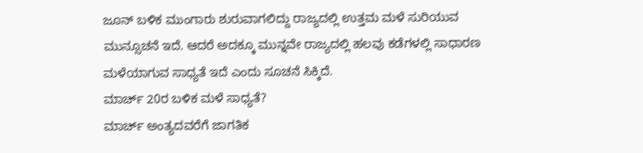ಜೂನ್ ಬಳಿಕ ಮುಂಗಾರು ಶುರುವಾಗಲಿದ್ದು ರಾಜ್ಯದಲ್ಲಿ ಉತ್ತಮ ಮಳೆ ಸುರಿಯುವ ಮುನ್ಸೂಚನೆ ಇದೆ. ಆದರೆ ಅದಕ್ಕೂ ಮುನ್ನವೇ ರಾಜ್ಯದಲ್ಲಿ ಹಲವು ಕಡೆಗಳಲ್ಲಿ ಸಾಧಾರಣ ಮಳೆಯಾಗುವ ಸಾಧ್ಯತೆ ಇದೆ ಎಂದು ಸೂಚನೆ ಸಿಕ್ಕಿದೆ.
ಮಾರ್ಚ್ 20ರ ಬಳಿಕ ಮಳೆ ಸಾಧ್ಯತೆ?
ಮಾರ್ಚ್ ಅಂತ್ಯದವರೆಗೆ ಜಾಗತಿಕ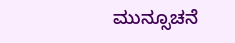ಮುನ್ಸೂಚನೆ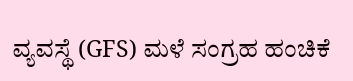ವ್ಯವಸ್ಥೆ (GFS) ಮಳೆ ಸಂಗ್ರಹ ಹಂಚಿಕೆ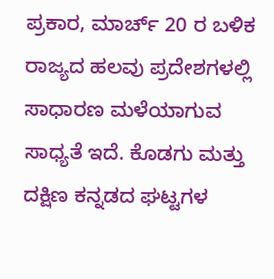ಪ್ರಕಾರ, ಮಾರ್ಚ್ 20 ರ ಬಳಿಕ ರಾಜ್ಯದ ಹಲವು ಪ್ರದೇಶಗಳಲ್ಲಿ ಸಾಧಾರಣ ಮಳೆಯಾಗುವ ಸಾಧ್ಯತೆ ಇದೆ. ಕೊಡಗು ಮತ್ತು ದಕ್ಷಿಣ ಕನ್ನಡದ ಘಟ್ಟಗಳ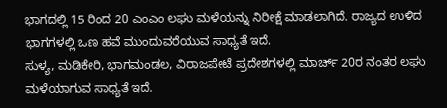ಭಾಗದಲ್ಲಿ 15 ರಿಂದ 20 ಎಂಎಂ ಲಘು ಮಳೆಯನ್ನು ನಿರೀಕ್ಷೆ ಮಾಡಲಾಗಿದೆ. ರಾಜ್ಯದ ಉಳಿದ ಭಾಗಗಳಲ್ಲಿ ಒಣ ಹವೆ ಮುಂದುವರೆಯುವ ಸಾಧ್ಯತೆ ಇದೆ.
ಸುಳ್ಯ, ಮಡಿಕೇರಿ, ಭಾಗಮಂಡಲ, ವಿರಾಜಪೇಟೆ ಪ್ರದೇಶಗಳಲ್ಲಿ ಮಾರ್ಚ್ 20ರ ನಂತರ ಲಘು ಮಳೆಯಾಗುವ ಸಾಧ್ಯತೆ ಇದೆ.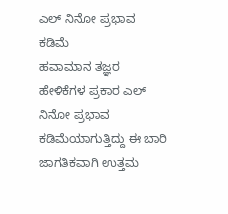ಎಲ್ ನಿನೋ ಪ್ರಭಾವ ಕಡಿಮೆ
ಹವಾಮಾನ ತಜ್ಞರ ಹೇಳಿಕೆಗಳ ಪ್ರಕಾರ ಎಲ್ ನಿನೋ ಪ್ರಭಾವ ಕಡಿಮೆಯಾಗುತ್ತಿದ್ದು ಈ ಬಾರಿ ಜಾಗತಿಕವಾಗಿ ಉತ್ತಮ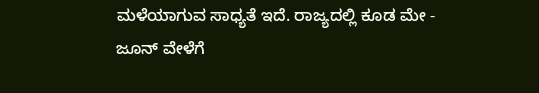ಮಳೆಯಾಗುವ ಸಾಧ್ಯತೆ ಇದೆ. ರಾಜ್ಯದಲ್ಲಿ ಕೂಡ ಮೇ - ಜೂನ್ ವೇಳೆಗೆ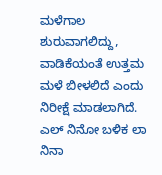ಮಳೆಗಾಲ ಶುರುವಾಗಲಿದ್ದು, ವಾಡಿಕೆಯಂತೆ ಉತ್ತಮ ಮಳೆ ಬೀಳಲಿದೆ ಎಂದು ನಿರೀಕ್ಷೆ ಮಾಡಲಾಗಿದೆ.
ಎಲ್ ನಿನೋ ಬಳಿಕ ಲಾ ನಿನಾ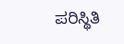ಪರಿಸ್ಥಿತಿ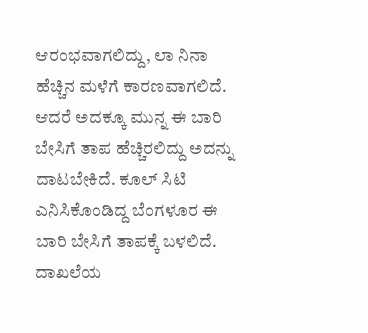ಆರಂಭವಾಗಲಿದ್ದು, ಲಾ ನಿನಾ ಹೆಚ್ಚಿನ ಮಳೆಗೆ ಕಾರಣವಾಗಲಿದೆ. ಆದರೆ ಅದಕ್ಕೂ ಮುನ್ನ ಈ ಬಾರಿ ಬೇಸಿಗೆ ತಾಪ ಹೆಚ್ಚಿರಲಿದ್ದು ಅದನ್ನು ದಾಟಬೇಕಿದೆ. ಕೂಲ್ ಸಿಟಿ ಎನಿಸಿಕೊಂಡಿದ್ದ ಬೆಂಗಳೂರ ಈ ಬಾರಿ ಬೇಸಿಗೆ ತಾಪಕ್ಕೆ ಬಳಲಿದೆ. ದಾಖಲೆಯ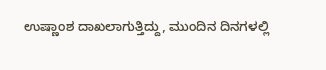ಉಷ್ಣಾಂಶ ದಾಖಲಾಗುತ್ತಿದ್ದು, ಮುಂದಿನ ದಿನಗಳಲ್ಲಿ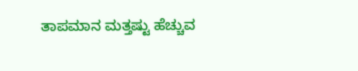ತಾಪಮಾನ ಮತ್ತಷ್ಟು ಹೆಚ್ಚುವ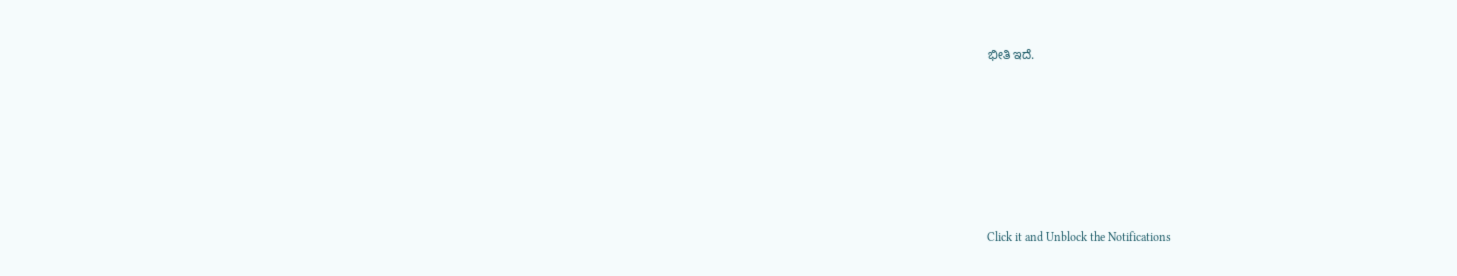ಭೀತಿ ಇದೆ.












Click it and Unblock the Notifications